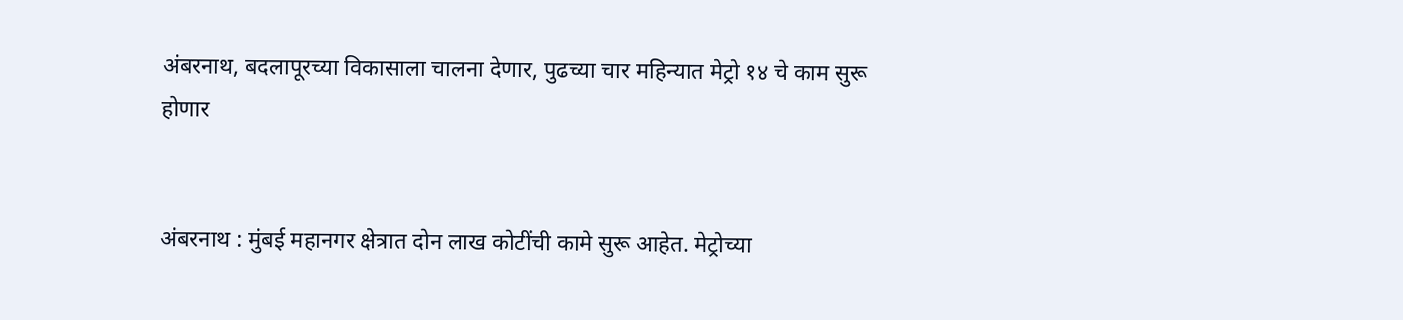अंबरनाथ, बदलापूरच्या विकासाला चालना देणार, पुढच्या चार महिन्यात मेट्रो १४ चे काम सुरू होणार


अंबरनाथ : मुंबई महानगर क्षेत्रात दोन लाख कोटींची कामे सुरू आहेत. मेट्रोच्या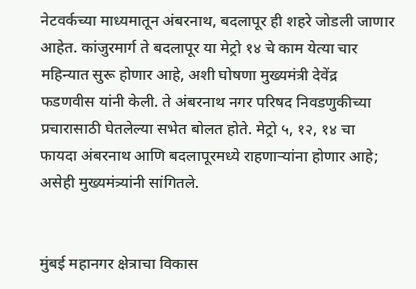नेटवर्कच्या माध्यमातून अंबरनाथ, बदलापूर ही शहरे जोडली जाणार आहेत. कांजुरमार्ग ते बदलापूर या मेट्रो १४ चे काम येत्या चार महिन्यात सुरू होणार आहे, अशी घोषणा मुख्यमंत्री देवेंद्र फडणवीस यांनी केली. ते अंबरनाथ नगर परिषद निवडणुकीच्या प्रचारासाठी घेतलेल्या सभेत बोलत होते. मेट्रो ५, १२, १४ चा फायदा अंबरनाथ आणि बदलापूरमध्ये राहणाऱ्यांना होणार आहे; असेही मुख्यमंत्र्यांनी सांगितले.


मुंबई महानगर क्षेत्राचा विकास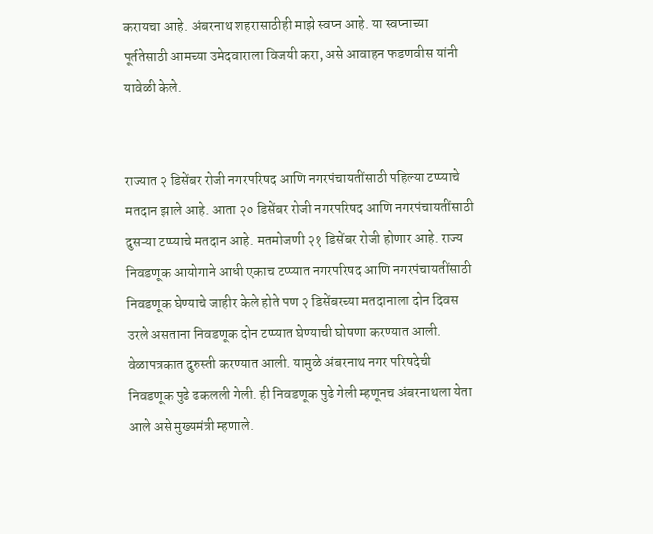करायचा आहे. अंबरनाथ शहरासाठीही माझे स्वप्न आहे. या स्वप्नाच्या पूर्ततेसाठी आमच्या उमेदवाराला विजयी करा, असे आवाहन फडणवीस यांनी यावेळी केले.


राज्यात २ डिसेंबर रोजी नगरपरिषद आणि नगरपंचायतींसाठी पहिल्या टप्प्याचे मतदान झाले आहे. आता २० डिसेंबर रोजी नगरपरिषद आणि नगरपंचायतींसाठी दुसऱ्या टप्प्याचे मतदान आहे. मतमोजणी २१ डिसेंबर रोजी होणार आहे. राज्य निवडणूक आयोगाने आधी एकाच टप्प्यात नगरपरिषद आणि नगरपंचायतींसाठी निवडणूक घेण्याचे जाहीर केले होते पण २ डिसेंबरच्या मतदानाला दोन दिवस उरले असताना निवडणूक दोन टप्प्यात घेण्याची घोषणा करण्यात आली. वेळापत्रकात दुरुस्ती करण्यात आली. यामुळे अंबरनाथ नगर परिषदेची निवडणूक पुढे ढकलली गेली. ही निवडणूक पुढे गेली म्हणूनच अंबरनाथला येता आले असे मुख्यमंत्री म्हणाले.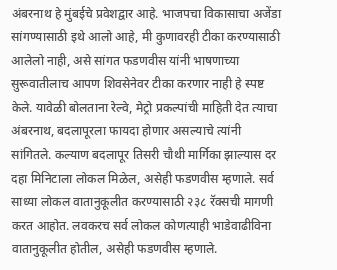अंबरनाथ हे मुंबईचे प्रवेशद्वार आहे. भाजपचा विकासाचा अजेंडा सांगण्यासाठी इथे आलो आहे, मी कुणावरही टीका करण्यासाठी आलेलो नाही, असे सांगत फडणवीस यांनी भाषणाच्या सुरूवातीलाच आपण शिवसेनेवर टीका करणार नाही हे स्पष्ट केले. यावेळी बोलताना रेल्वे, मेट्रो प्रकल्पांची माहिती देत त्याचा अंबरनाथ, बदलापूरला फायदा होणार असल्याचे त्यांनी सांगितले. कल्याण बदलापूर तिसरी चौथी मार्गिका झाल्यास दर दहा मिनिटाला लोकल मिळेल, असेही फडणवीस म्हणाले. सर्व साध्या लोकल वातानुकूलीत करण्यासाठी २३८ रॅक्सची मागणी करत आहोत. लवकरच सर्व लोकल कोणत्याही भाडेवाढीविना वातानुकूलीत होतील, असेही फडणवीस म्हणाले.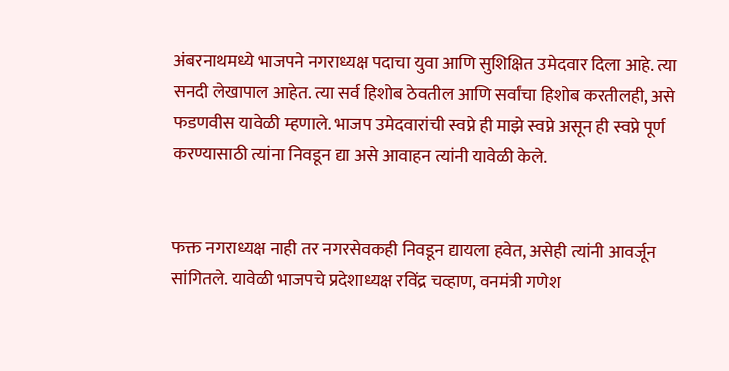अंबरनाथमध्ये भाजपने नगराध्यक्ष पदाचा युवा आणि सुशिक्षित उमेदवार दिला आहे. त्या सनदी लेखापाल आहेत. त्या सर्व हिशोब ठेवतील आणि सर्वांचा हिशोब करतीलही, असे फडणवीस यावेळी म्हणाले. भाजप उमेदवारांची स्वप्ने ही माझे स्वप्ने असून ही स्वप्ने पूर्ण करण्यासाठी त्यांना निवडून द्या असे आवाहन त्यांनी यावेळी केले.


फक्त नगराध्यक्ष नाही तर नगरसेवकही निवडून द्यायला हवेत, असेही त्यांनी आवर्जून सांगितले. यावेळी भाजपचे प्रदेशाध्यक्ष रविंद्र चव्हाण, वनमंत्री गणेश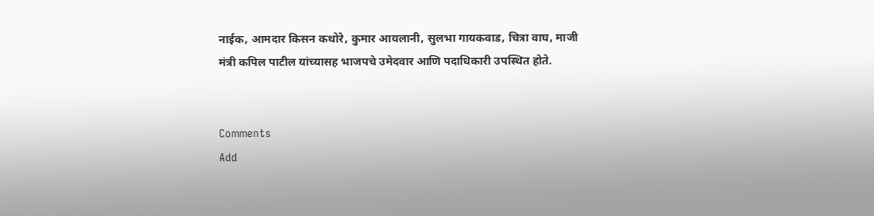नाईक, आमदार किसन कथोरे, कुमार आयलानी, सुलभा गायकवाड, चित्रा वाघ, माजी मंत्री कपिल पाटील यांच्यासह भाजपचे उमेदवार आणि पदाधिकारी उपस्थित होते.


Comments
Add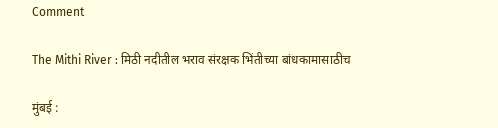Comment

The Mithi River : मिठी नदीतील भराव संरक्षक भिंतीच्या बांधकामासाठीच

मुंबई :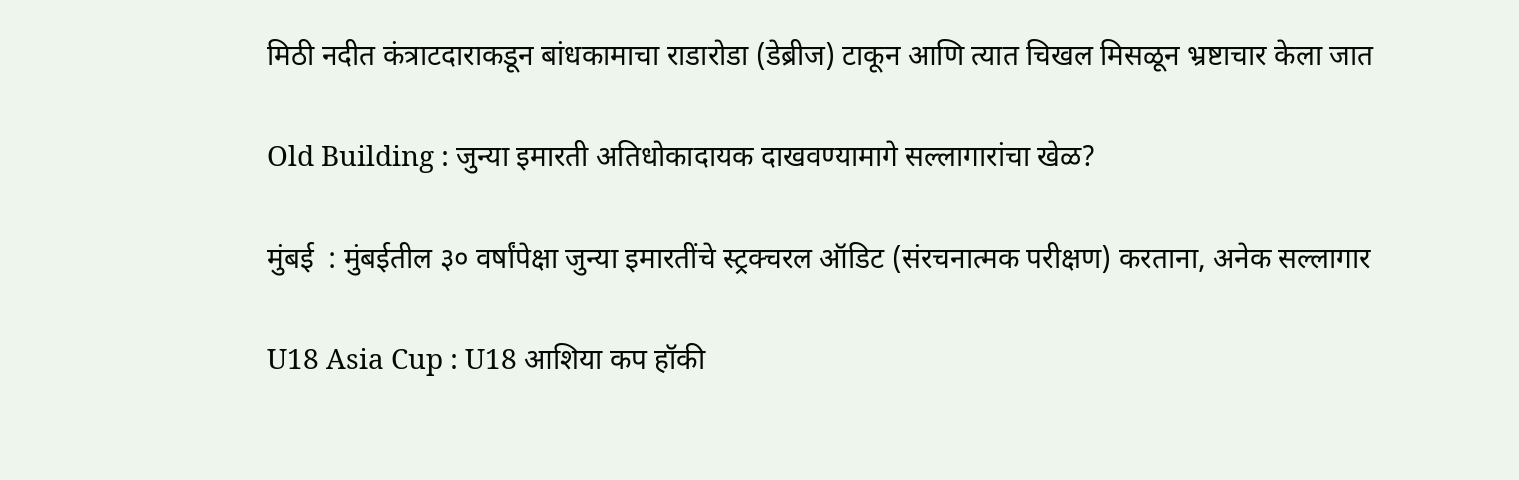मिठी नदीत कंत्राटदाराकडून बांधकामाचा राडारोडा (डेब्रीज) टाकून आणि त्यात चिखल मिसळून भ्रष्टाचार केला जात

Old Building : जुन्या इमारती अतिधोकादायक दाखवण्यामागे सल्लागारांचा खेळ?

मुंबई  : मुंबईतील ३० वर्षांपेक्षा जुन्या इमारतींचे स्ट्रक्चरल ऑडिट (संरचनात्मक परीक्षण) करताना, अनेक सल्लागार

U18 Asia Cup : U18 आशिया कप हॉकी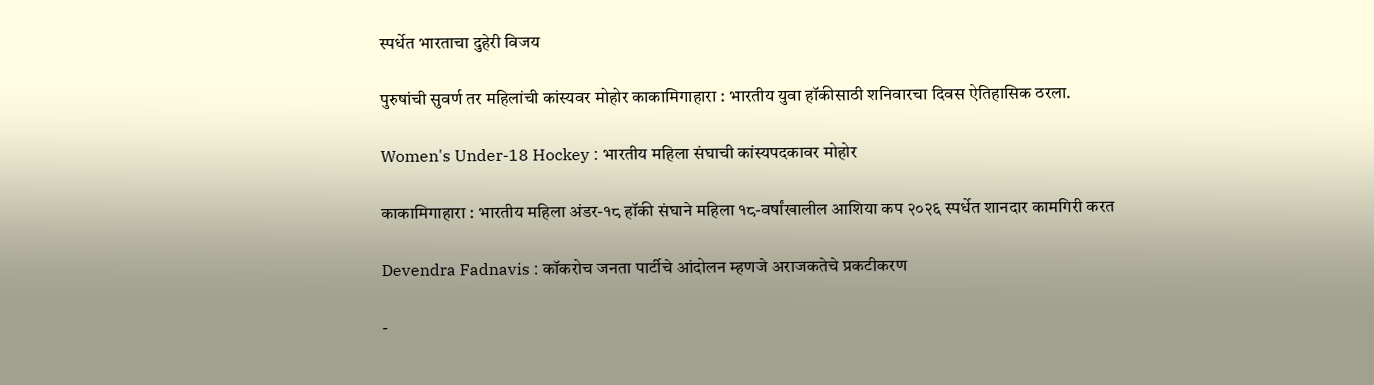स्पर्धेत भारताचा दुहेरी विजय

पुरुषांची सुवर्ण तर महिलांची कांस्यवर मोहोर काकामिगाहारा : भारतीय युवा हॉकीसाठी शनिवारचा दिवस ऐतिहासिक ठरला.

Women's Under-18 Hockey : भारतीय महिला संघाची कांस्यपदकावर मोहोर

काकामिगाहारा : भारतीय महिला अंडर-१८ हॉकी संघाने महिला १८-वर्षांखालील आशिया कप २०२६ स्पर्धेत शानदार कामगिरी करत

Devendra Fadnavis : कॉकरोच जनता पार्टीचे आंदोलन म्हणजे अराजकतेचे प्रकटीकरण

-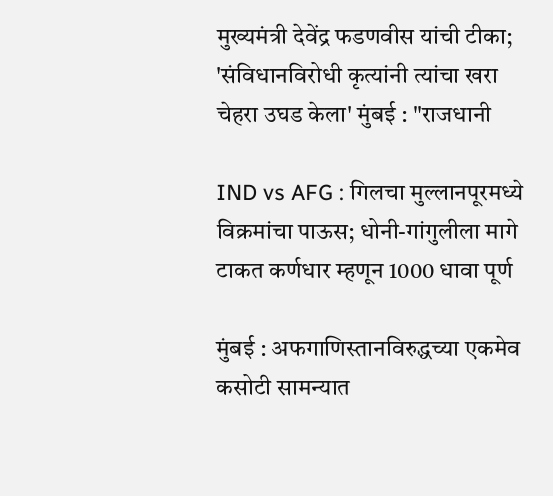मुख्यमंत्री देवेंद्र फडणवीस यांची टीका; 'संविधानविरोधी कृत्यांनी त्यांचा खरा चेहरा उघड केला' मुंबई : "राजधानी

IND vs AFG : गिलचा मुल्लानपूरमध्ये विक्रमांचा पाऊस; धोनी-गांगुलीला मागे टाकत कर्णधार म्हणून 1000 धावा पूर्ण

मुंबई : अफगाणिस्तानविरुद्धच्या एकमेव कसोटी सामन्यात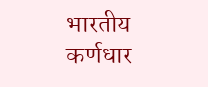भारतीय कर्णधार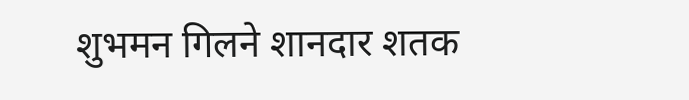शुभमन गिलने शानदार शतक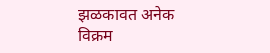झळकावत अनेक विक्रम